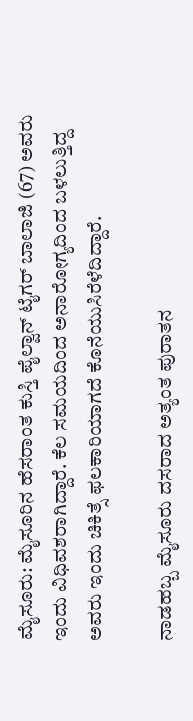ಮೈಸೂರು: ಮೈಸೂರಿನ ಹೆಸರಾಂತ ಕುಸ್ತಿ ಪೈಲ್ವಾನ್ ಟೈಗರ್ ಬಾಲಾಜಿ (67) ಅವರು ಇಂದು ವಿಧಿವಶರಾಗಿದ್ದಾರೆ. ಕೆಲ ಸಮಯದಿಂದ ಅನಾರೋಗ್ಯದಿಂದ ಬಳಲುತ್ತಿದ್ದ ಅವರು ಇಂದು ಚಿಕಿತ್ಸೆ ಫಲಕಾರಿಯಾಗದೆ ಕೊನೆಯುಸಿರೆಳೆದಿದ್ದಾರೆ.

ನಾಡಹಬ್ಬ ಮೈಸೂರು ದಸರಾದ ಅತ್ಯಂತ ಪುರಾತನ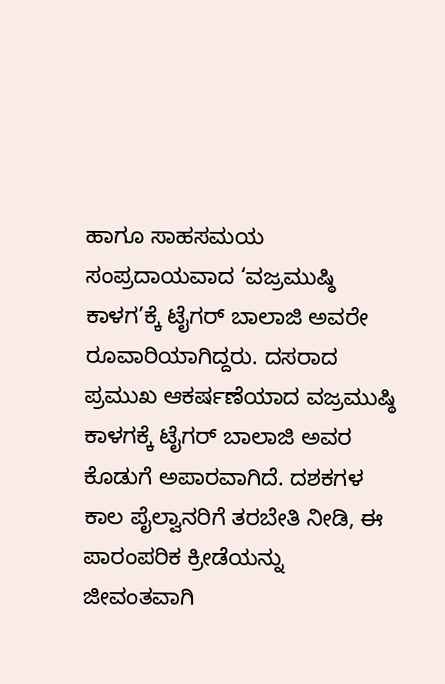ಹಾಗೂ ಸಾಹಸಮಯ ಸಂಪ್ರದಾಯವಾದ ‘ವಜ್ರಮುಷ್ಠಿ ಕಾಳಗ’ಕ್ಕೆ ಟೈಗರ್ ಬಾಲಾಜಿ ಅವರೇ ರೂವಾರಿಯಾಗಿದ್ದರು. ದಸರಾದ ಪ್ರಮುಖ ಆಕರ್ಷಣೆಯಾದ ವಜ್ರಮುಷ್ಠಿ ಕಾಳಗಕ್ಕೆ ಟೈಗರ್ ಬಾಲಾಜಿ ಅವರ ಕೊಡುಗೆ ಅಪಾರವಾಗಿದೆ. ದಶಕಗಳ ಕಾಲ ಪೈಲ್ವಾನರಿಗೆ ತರಬೇತಿ ನೀಡಿ, ಈ ಪಾರಂಪರಿಕ ಕ್ರೀಡೆಯನ್ನು ಜೀವಂತವಾಗಿ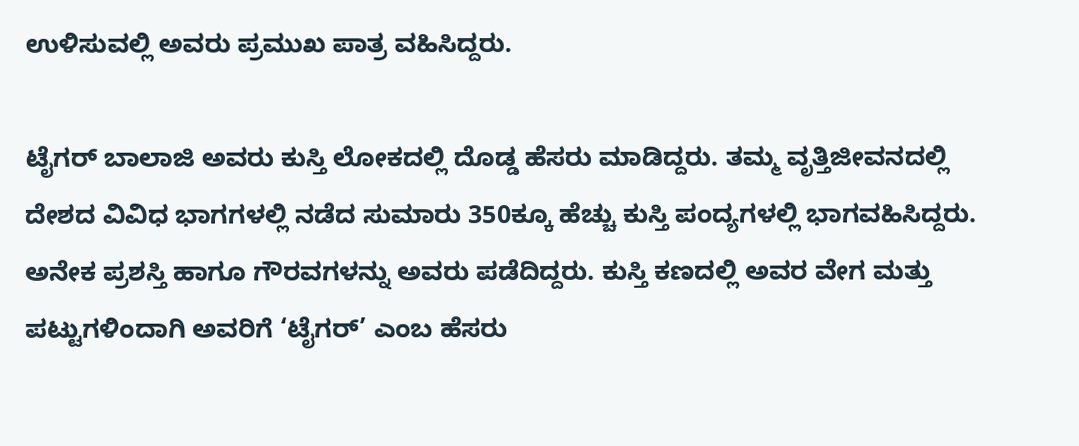ಉಳಿಸುವಲ್ಲಿ ಅವರು ಪ್ರಮುಖ ಪಾತ್ರ ವಹಿಸಿದ್ದರು.

ಟೈಗರ್ ಬಾಲಾಜಿ ಅವರು ಕುಸ್ತಿ ಲೋಕದಲ್ಲಿ ದೊಡ್ಡ ಹೆಸರು ಮಾಡಿದ್ದರು. ತಮ್ಮ ವೃತ್ತಿಜೀವನದಲ್ಲಿ ದೇಶದ ವಿವಿಧ ಭಾಗಗಳಲ್ಲಿ ನಡೆದ ಸುಮಾರು 350ಕ್ಕೂ ಹೆಚ್ಚು ಕುಸ್ತಿ ಪಂದ್ಯಗಳಲ್ಲಿ ಭಾಗವಹಿಸಿದ್ದರು. ಅನೇಕ ಪ್ರಶಸ್ತಿ ಹಾಗೂ ಗೌರವಗಳನ್ನು ಅವರು ಪಡೆದಿದ್ದರು. ಕುಸ್ತಿ ಕಣದಲ್ಲಿ ಅವರ ವೇಗ ಮತ್ತು ಪಟ್ಟುಗಳಿಂದಾಗಿ ಅವರಿಗೆ ‘ಟೈಗರ್’ ಎಂಬ ಹೆಸರು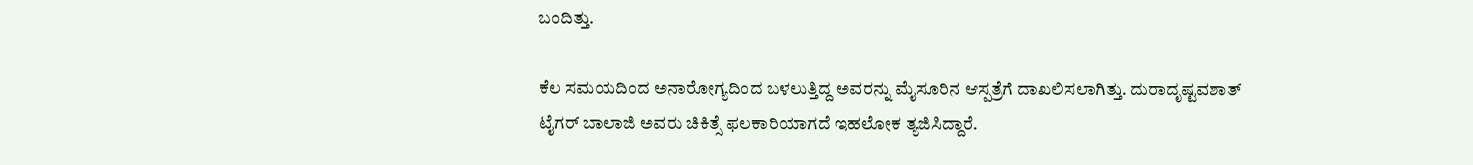ಬಂದಿತ್ತು.

ಕೆಲ ಸಮಯದಿಂದ ಅನಾರೋಗ್ಯದಿಂದ ಬಳಲುತ್ತಿದ್ದ ಅವರನ್ನು ಮೈಸೂರಿನ ಆಸ್ಪತ್ರೆಗೆ ದಾಖಲಿಸಲಾಗಿತ್ತು. ದುರಾದೃಷ್ಟವಶಾತ್ ಟೈಗರ್ ಬಾಲಾಜಿ ಅವರು ಚಿಕಿತ್ಸೆ ಫಲಕಾರಿಯಾಗದೆ ಇಹಲೋಕ ತ್ಯಜಿಸಿದ್ದಾರೆ.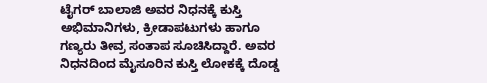ಟೈಗರ್ ಬಾಲಾಜಿ ಅವರ ನಿಧನಕ್ಕೆ ಕುಸ್ತಿ ಅಭಿಮಾನಿಗಳು, ಕ್ರೀಡಾಪಟುಗಳು ಹಾಗೂ ಗಣ್ಯರು ತೀವ್ರ ಸಂತಾಪ ಸೂಚಿಸಿದ್ದಾರೆ. ಅವರ ನಿಧನದಿಂದ ಮೈಸೂರಿನ ಕುಸ್ತಿ ಲೋಕಕ್ಕೆ ದೊಡ್ಡ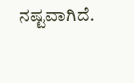ನಷ್ಟವಾಗಿದೆ.